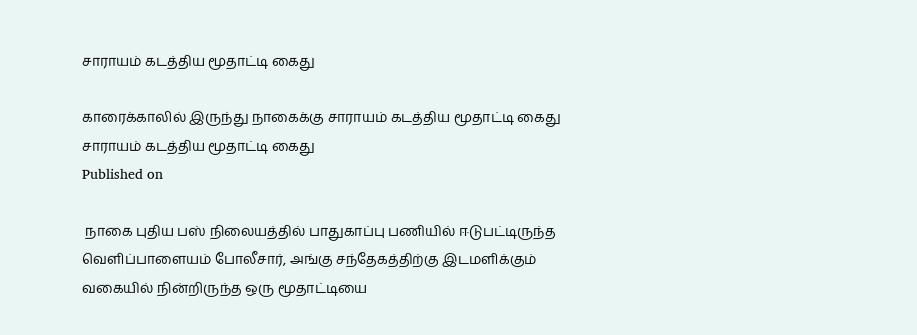சாராயம் கடத்திய மூதாட்டி கைது

காரைக்காலில் இருந்து நாகைக்கு சாராயம் கடத்திய மூதாட்டி கைது
சாராயம் கடத்திய மூதாட்டி கைது
Published on

 நாகை புதிய பஸ் நிலையத்தில் பாதுகாப்பு பணியில் ஈடுபட்டிருந்த வெளிப்பாளையம் போலீசார், அங்கு சந்தேகத்திற்கு இடமளிக்கும் வகையில் நின்றிருந்த ஒரு மூதாட்டியை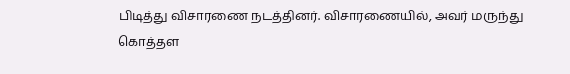பிடித்து விசாரணை நடத்தினர். விசாரணையில், அவர் மருந்து கொத்தள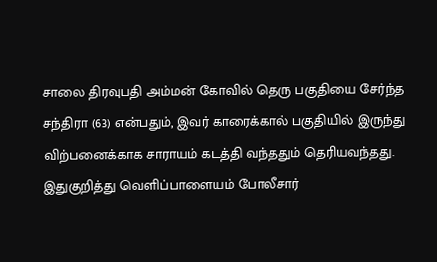சாலை திரவுபதி அம்மன் கோவில் தெரு பகுதியை சேர்ந்த சந்திரா (63) என்பதும், இவர் காரைக்கால் பகுதியில் இருந்து விற்பனைக்காக சாராயம் கடத்தி வந்ததும் தெரியவந்தது. இதுகுறித்து வெளிப்பாளையம் போலீசார்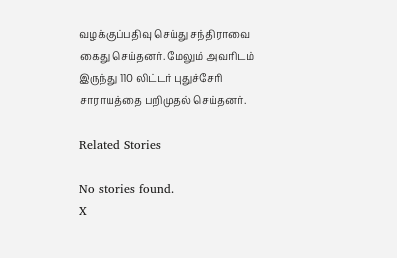வழக்குப்பதிவு செய்து சந்திராவை கைது செய்தனர். மேலும் அவரிடம் இருந்து 110 லிட்டர் புதுச்சேரி சாராயத்தை பறிமுதல் செய்தனர்.

Related Stories

No stories found.
X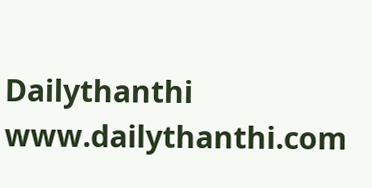Dailythanthi
www.dailythanthi.com